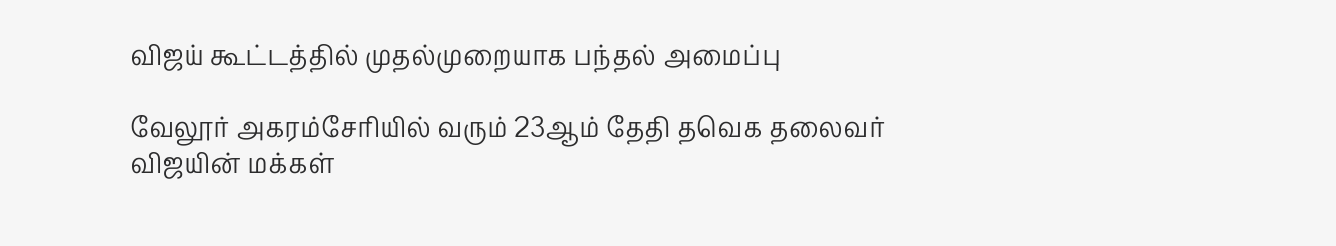விஜய் கூட்டத்தில் முதல்முறையாக பந்தல் அமைப்பு

வேலூர் அகரம்சேரியில் வரும் 23ஆம் தேதி தவெக தலைவர் விஜயின் மக்கள்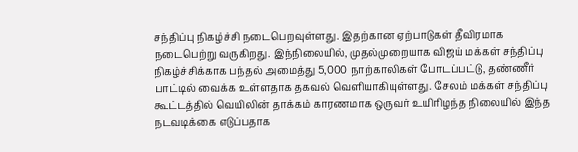சந்திப்பு நிகழ்ச்சி நடைபெறவுள்ளது. இதற்கான ஏற்பாடுகள் தீவிரமாக நடைபெற்று வருகிறது. இந்நிலையில், முதல்முறையாக விஜய் மக்கள் சந்திப்பு நிகழ்ச்சிக்காக பந்தல் அமைத்து 5,000 நாற்காலிகள் போடப்பட்டு, தண்ணீர் பாட்டில் வைக்க உள்ளதாக தகவல் வெளியாகியுள்ளது. சேலம் மக்கள் சந்திப்பு கூட்டத்தில் வெயிலின் தாக்கம் காரணமாக ஒருவர் உயிரிழந்த நிலையில் இந்த நடவடிக்கை எடுப்பதாக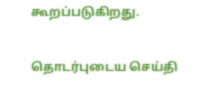கூறப்படுகிறது.

தொடர்புடைய செய்தி